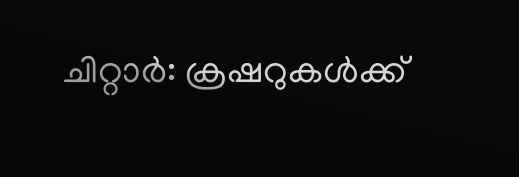ചിറ്റാർ: ക്രഷറുകൾക്ക്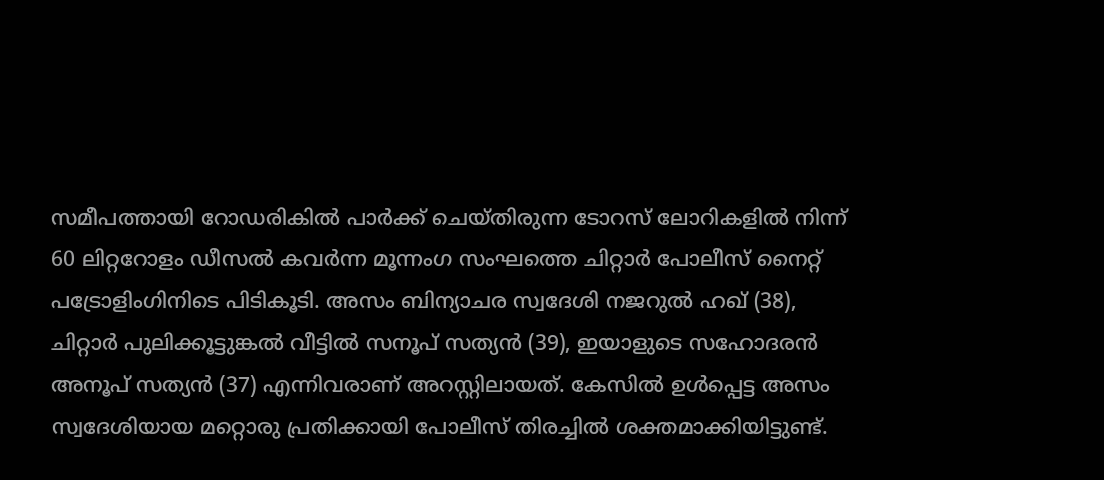സമീപത്തായി റോഡരികിൽ പാർക്ക് ചെയ്തിരുന്ന ടോറസ് ലോറികളിൽ നിന്ന് 60 ലിറ്ററോളം ഡീസൽ കവർന്ന മൂന്നംഗ സംഘത്തെ ചിറ്റാർ പോലീസ് നൈറ്റ് പട്രോളിംഗിനിടെ പിടികൂടി. അസം ബിന്യാചര സ്വദേശി നജറുൽ ഹഖ് (38), ചിറ്റാർ പുലിക്കൂട്ടുങ്കൽ വീട്ടിൽ സനൂപ് സത്യൻ (39), ഇയാളുടെ സഹോദരൻ അനൂപ് സത്യൻ (37) എന്നിവരാണ് അറസ്റ്റിലായത്. കേസിൽ ഉൾപ്പെട്ട അസം സ്വദേശിയായ മറ്റൊരു പ്രതിക്കായി പോലീസ് തിരച്ചിൽ ശക്തമാക്കിയിട്ടുണ്ട്.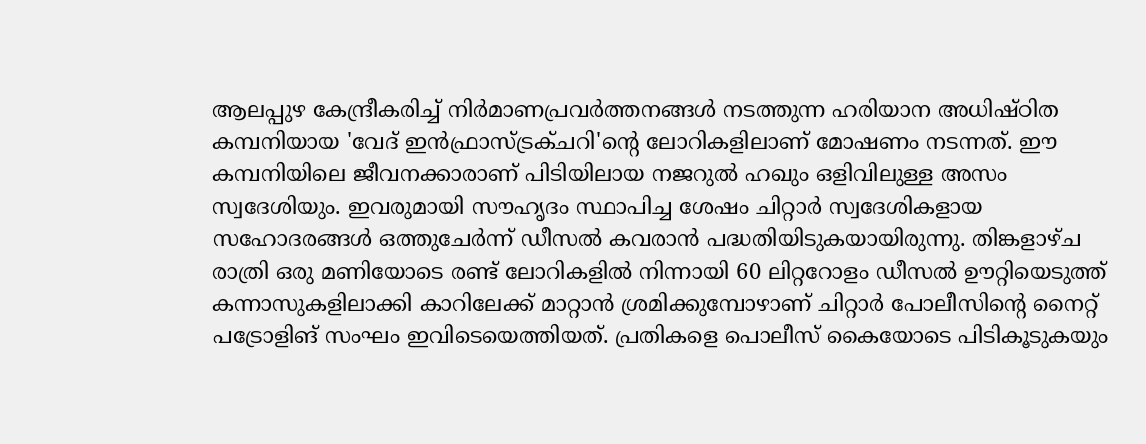ആലപ്പുഴ കേന്ദ്രീകരിച്ച് നിർമാണപ്രവർത്തനങ്ങൾ നടത്തുന്ന ഹരിയാന അധിഷ്ഠിത കമ്പനിയായ 'വേദ് ഇൻഫ്രാസ്ട്രക്ചറി'ന്റെ ലോറികളിലാണ് മോഷണം നടന്നത്. ഈ കമ്പനിയിലെ ജീവനക്കാരാണ് പിടിയിലായ നജറുൽ ഹഖും ഒളിവിലുള്ള അസം സ്വദേശിയും. ഇവരുമായി സൗഹൃദം സ്ഥാപിച്ച ശേഷം ചിറ്റാർ സ്വദേശികളായ സഹോദരങ്ങൾ ഒത്തുചേർന്ന് ഡീസൽ കവരാൻ പദ്ധതിയിടുകയായിരുന്നു. തിങ്കളാഴ്ച രാത്രി ഒരു മണിയോടെ രണ്ട് ലോറികളിൽ നിന്നായി 60 ലിറ്ററോളം ഡീസൽ ഊറ്റിയെടുത്ത് കന്നാസുകളിലാക്കി കാറിലേക്ക് മാറ്റാൻ ശ്രമിക്കുമ്പോഴാണ് ചിറ്റാർ പോലീസിന്റെ നൈറ്റ് പട്രോളിങ് സംഘം ഇവിടെയെത്തിയത്. പ്രതികളെ പൊലീസ് കൈയോടെ പിടികൂടുകയും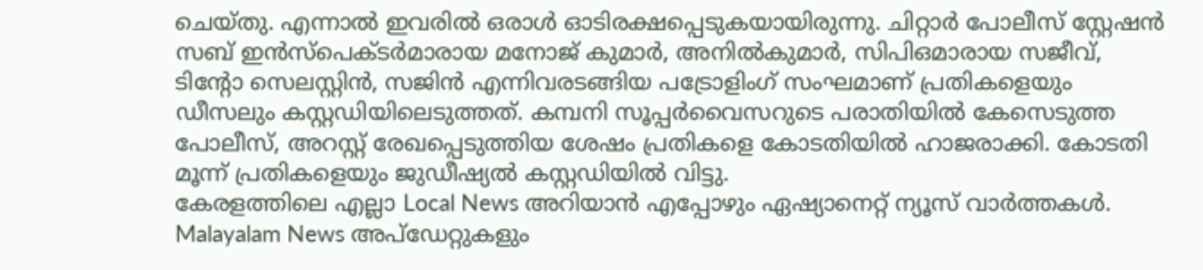ചെയ്തു. എന്നാൽ ഇവരിൽ ഒരാൾ ഓടിരക്ഷപ്പെടുകയായിരുന്നു. ചിറ്റാർ പോലീസ് സ്റ്റേഷൻ സബ് ഇൻസ്പെക്ടർമാരായ മനോജ് കുമാർ, അനിൽകുമാർ, സിപിഒമാരായ സജീവ്, ടിന്റോ സെലസ്റ്റിൻ, സജിൻ എന്നിവരടങ്ങിയ പട്രോളിംഗ് സംഘമാണ് പ്രതികളെയും ഡീസലും കസ്റ്റഡിയിലെടുത്തത്. കമ്പനി സൂപ്പർവൈസറുടെ പരാതിയിൽ കേസെടുത്ത പോലീസ്, അറസ്റ്റ് രേഖപ്പെടുത്തിയ ശേഷം പ്രതികളെ കോടതിയിൽ ഹാജരാക്കി. കോടതി മൂന്ന് പ്രതികളെയും ജുഡീഷ്യൽ കസ്റ്റഡിയിൽ വിട്ടു.
കേരളത്തിലെ എല്ലാ Local News അറിയാൻ എപ്പോഴും ഏഷ്യാനെറ്റ് ന്യൂസ് വാർത്തകൾ. Malayalam News അപ്ഡേറ്റുകളും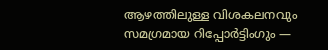ആഴത്തിലുള്ള വിശകലനവും സമഗ്രമായ റിപ്പോർട്ടിംഗും —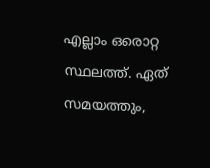എല്ലാം ഒരൊറ്റ സ്ഥലത്ത്. ഏത് സമയത്തും,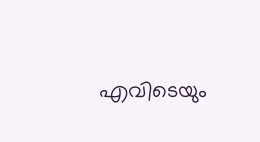എവിടെയും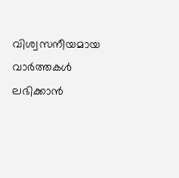വിശ്വസനീയമായ വാർത്തകൾ ലഭിക്കാൻ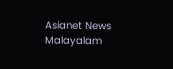Asianet News Malayalam